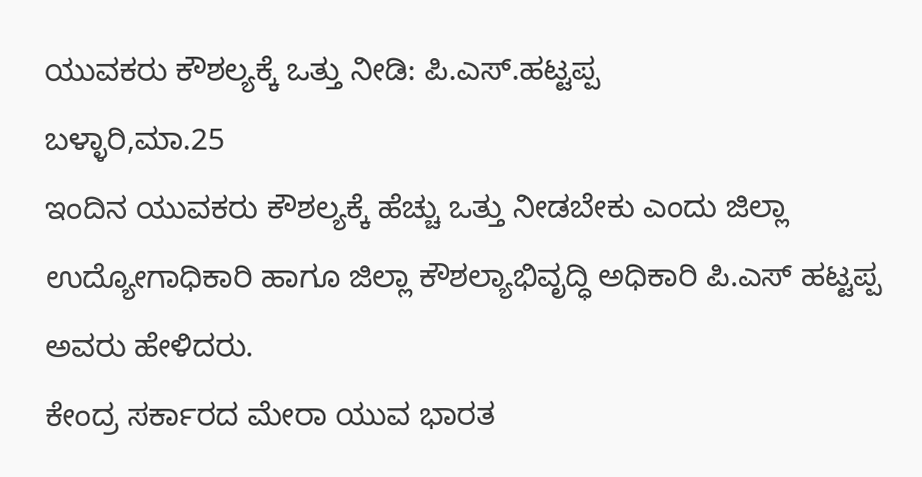ಯುವಕರು ಕೌಶಲ್ಯಕ್ಕೆ ಒತ್ತು ನೀಡಿ: ಪಿ.ಎಸ್.ಹಟ್ಟಪ್ಪ
ಬಳ್ಳಾರಿ,ಮಾ.25
ಇಂದಿನ ಯುವಕರು ಕೌಶಲ್ಯಕ್ಕೆ ಹೆಚ್ಚು ಒತ್ತು ನೀಡಬೇಕು ಎಂದು ಜಿಲ್ಲಾ ಉದ್ಯೋಗಾಧಿಕಾರಿ ಹಾಗೂ ಜಿಲ್ಲಾ ಕೌಶಲ್ಯಾಭಿವೃದ್ಧಿ ಅಧಿಕಾರಿ ಪಿ.ಎಸ್ ಹಟ್ಟಪ್ಪ ಅವರು ಹೇಳಿದರು.
ಕೇಂದ್ರ ಸರ್ಕಾರದ ಮೇರಾ ಯುವ ಭಾರತ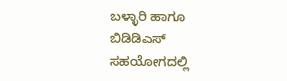ಬಳ್ಳಾರಿ ಹಾಗೂ ಬಿಡಿಡಿಎಸ್ ಸಹಯೋಗದಲ್ಲಿ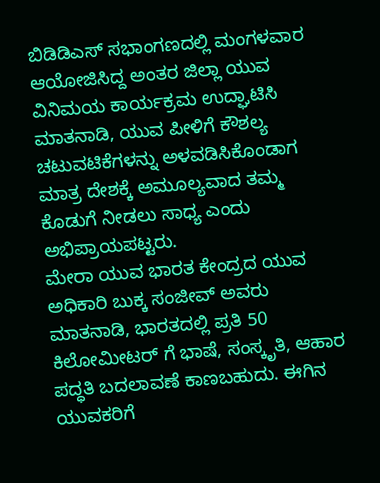ಬಿಡಿಡಿಎಸ್ ಸಭಾಂಗಣದಲ್ಲಿ ಮಂಗಳವಾರ ಆಯೋಜಿಸಿದ್ದ ಅಂತರ ಜಿಲ್ಲಾ ಯುವ ವಿನಿಮಯ ಕಾರ್ಯಕ್ರಮ ಉದ್ಘಾಟಿಸಿ ಮಾತನಾಡಿ, ಯುವ ಪೀಳಿಗೆ ಕೌಶಲ್ಯ ಚಟುವಟಿಕೆಗಳನ್ನು ಅಳವಡಿಸಿಕೊಂಡಾಗ ಮಾತ್ರ ದೇಶಕ್ಕೆ ಅಮೂಲ್ಯವಾದ ತಮ್ಮ ಕೊಡುಗೆ ನೀಡಲು ಸಾಧ್ಯ ಎಂದು ಅಭಿಪ್ರಾಯಪಟ್ಟರು.
ಮೇರಾ ಯುವ ಭಾರತ ಕೇಂದ್ರದ ಯುವ ಅಧಿಕಾರಿ ಬುಕ್ಕ ಸಂಜೀವ್ ಅವರು ಮಾತನಾಡಿ, ಭಾರತದಲ್ಲಿ ಪ್ರತಿ 50 ಕಿಲೋಮೀಟರ್ ಗೆ ಭಾಷೆ, ಸಂಸ್ಕೃತಿ, ಆಹಾರ ಪದ್ಧತಿ ಬದಲಾವಣೆ ಕಾಣಬಹುದು. ಈಗಿನ ಯುವಕರಿಗೆ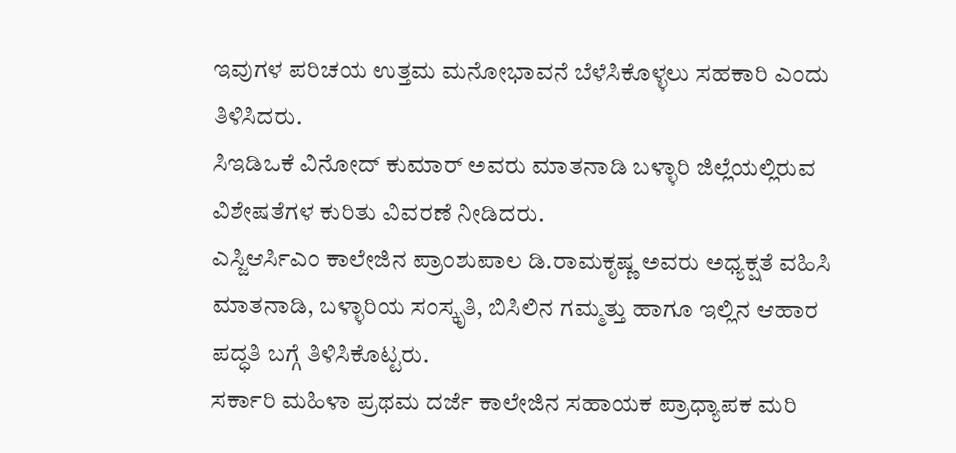ಇವುಗಳ ಪರಿಚಯ ಉತ್ತಮ ಮನೋಭಾವನೆ ಬೆಳೆಸಿಕೊಳ್ಳಲು ಸಹಕಾರಿ ಎಂದು ತಿಳಿಸಿದರು.
ಸಿಇಡಿಒಕೆ ವಿನೋದ್ ಕುಮಾರ್ ಅವರು ಮಾತನಾಡಿ ಬಳ್ಳಾರಿ ಜಿಲ್ಲೆಯಲ್ಲಿರುವ ವಿಶೇಷತೆಗಳ ಕುರಿತು ವಿವರಣೆ ನೀಡಿದರು.
ಎಸ್ಜಿಆರ್ಸಿಎಂ ಕಾಲೇಜಿನ ಪ್ರಾಂಶುಪಾಲ ಡಿ.ರಾಮಕೃಷ್ಣ ಅವರು ಅಧ್ಯಕ್ಷತೆ ವಹಿಸಿ ಮಾತನಾಡಿ, ಬಳ್ಳಾರಿಯ ಸಂಸ್ಕೃತಿ, ಬಿಸಿಲಿನ ಗಮ್ಮತ್ತು ಹಾಗೂ ಇಲ್ಲಿನ ಆಹಾರ ಪದ್ಧತಿ ಬಗ್ಗೆ ತಿಳಿಸಿಕೊಟ್ಟರು.
ಸರ್ಕಾರಿ ಮಹಿಳಾ ಪ್ರಥಮ ದರ್ಜೆ ಕಾಲೇಜಿನ ಸಹಾಯಕ ಪ್ರಾಧ್ಯಾಪಕ ಮರಿ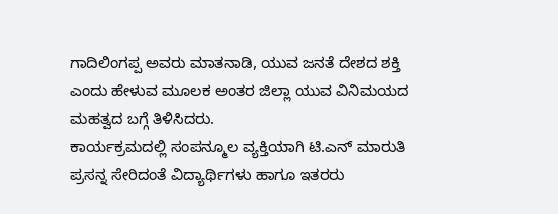ಗಾದಿಲಿಂಗಪ್ಪ ಅವರು ಮಾತನಾಡಿ, ಯುವ ಜನತೆ ದೇಶದ ಶಕ್ತಿ ಎಂದು ಹೇಳುವ ಮೂಲಕ ಅಂತರ ಜಿಲ್ಲಾ ಯುವ ವಿನಿಮಯದ ಮಹತ್ವದ ಬಗ್ಗೆ ತಿಳಿಸಿದರು.
ಕಾರ್ಯಕ್ರಮದಲ್ಲಿ ಸಂಪನ್ಮೂಲ ವ್ಯಕ್ತಿಯಾಗಿ ಟಿ.ಎನ್ ಮಾರುತಿ ಪ್ರಸನ್ನ ಸೇರಿದಂತೆ ವಿದ್ಯಾರ್ಥಿಗಳು ಹಾಗೂ ಇತರರು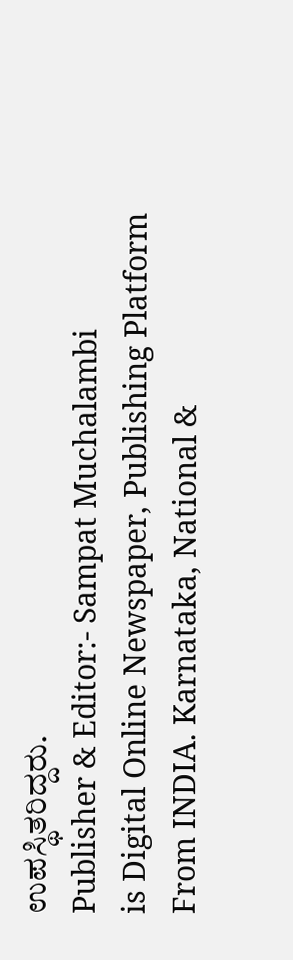ಉಪಸ್ಥಿತರಿದ್ದರು.
Publisher & Editor:- Sampat Muchalambi
is Digital Online Newspaper, Publishing Platform From INDIA. Karnataka, National &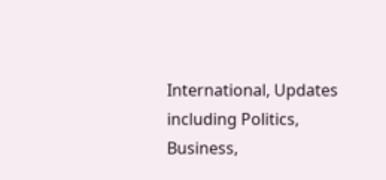International, Updates including Politics, Business,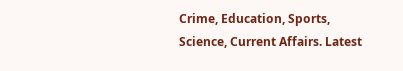Crime, Education, Sports, Science, Current Affairs. Latest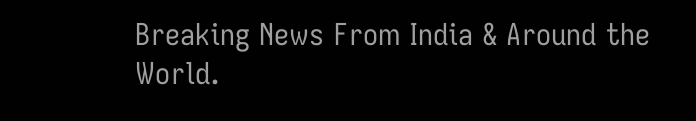Breaking News From India & Around the World.